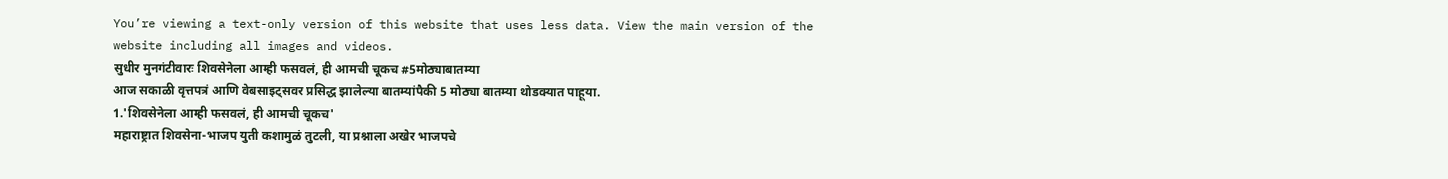You’re viewing a text-only version of this website that uses less data. View the main version of the website including all images and videos.
सुधीर मुनगंटीवारः शिवसेनेला आम्ही फसवलं, ही आमची चूकच #5मोठ्याबातम्या
आज सकाळी वृत्तपत्रं आणि वेबसाइट्सवर प्रसिद्ध झालेल्या बातम्यांपैकी 5 मोठ्या बातम्या थोडक्यात पाहूया.
1.'शिवसेनेला आम्ही फसवलं, ही आमची चूकच'
महाराष्ट्रात शिवसेना-भाजप युती कशामुळं तुटली, या प्रश्नाला अखेर भाजपचे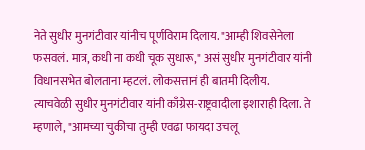नेते सुधीर मुनगंटीवार यांनीच पूर्णविराम दिलाय. "आम्ही शिवसेनेला फसवलं. मात्र, कधी ना कधी चूक सुधारू," असं सुधीर मुनगंटीवार यांनी विधानसभेत बोलताना म्हटलं. लोकसत्तानं ही बातमी दिलीय.
त्याचवेळी सुधीर मुनगंटीवार यांनी काँग्रेस-राष्ट्रवादीला इशाराही दिला. ते म्हणाले, "आमच्या चुकीचा तुम्ही एवढा फायदा उचलू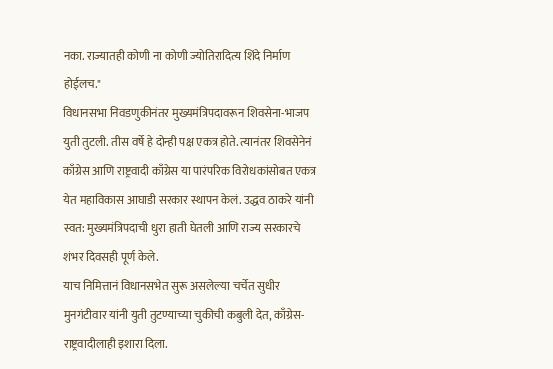नका. राज्यातही कोणी ना कोणी ज्योतिरादित्य शिंदे निर्माण होईलच."
विधानसभा निवडणुकीनंतर मुख्यमंत्रिपदावरून शिवसेना-भाजप युती तुटली. तीस वर्षे हे दोन्ही पक्ष एकत्र होते. त्यानंतर शिवसेनेनं काँग्रेस आणि राष्ट्रवादी काँग्रेस या पारंपरिक विरोधकांसोबत एकत्र येत महाविकास आघाडी सरकार स्थापन केलं. उद्धव ठाकरे यांनी स्वत: मुख्यमंत्रिपदाची धुरा हाती घेतली आणि राज्य सरकारचे शंभर दिवसही पूर्ण केले.
याच निमित्तानं विधानसभेत सुरू असलेल्या चर्चेत सुधीर मुनगंटीवार यांनी युती तुटण्याच्या चुकीची कबुली देत, काँग्रेस-राष्ट्रवादीलाही इशारा दिला.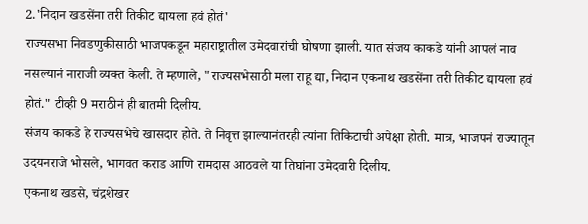2.'निदान खडसेंना तरी तिकीट द्यायला हवं होतं'
राज्यसभा निवडणुकीसाठी भाजपकडून महाराष्ट्रातील उमेदवारांची घोषणा झाली. यात संजय काकडे यांनी आपलं नाव नसल्यानं नाराजी व्यक्त केली. ते म्हणाले, "राज्यसभेसाठी मला राहू द्या, निदान एकनाथ खडसेंना तरी तिकीट द्यायला हवं होतं." टीव्ही 9 मराठीनं ही बातमी दिलीय.
संजय काकडे हे राज्यसभेचे खासदार होते. ते निवृत्त झाल्यानंतरही त्यांना तिकिटाची अपेक्षा होती. मात्र, भाजपनं राज्यातून उदयनराजे भोसले, भागवत कराड आणि रामदास आठवले या तिघांना उमेदवारी दिलीय.
एकनाथ खडसे, चंद्रशेखर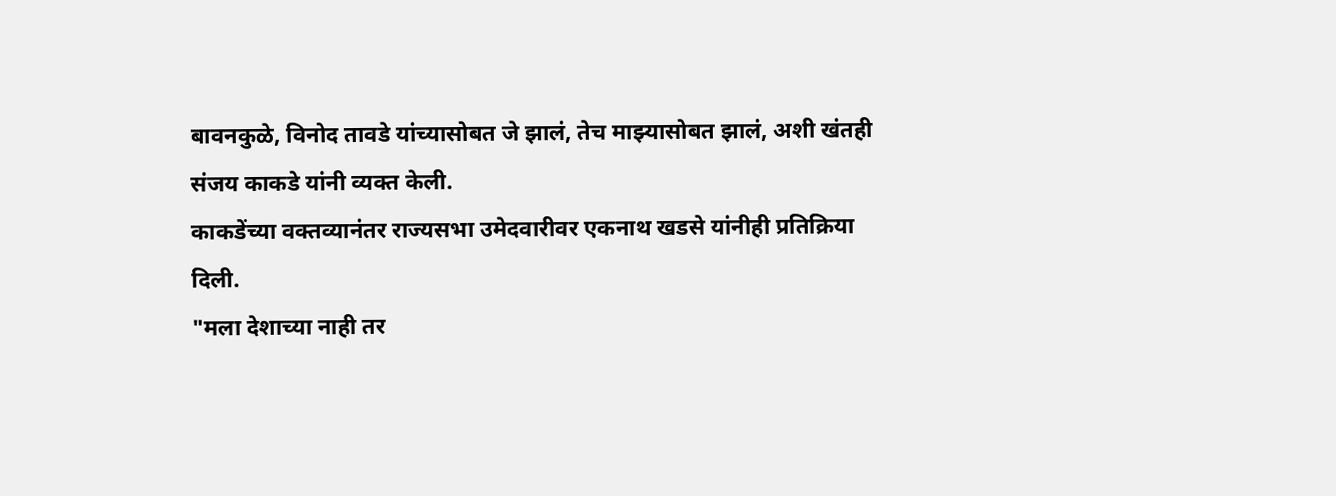बावनकुळे, विनोद तावडे यांच्यासोबत जे झालं, तेच माझ्यासोबत झालं, अशी खंतही संजय काकडे यांनी व्यक्त केली.
काकडेंच्या वक्तव्यानंतर राज्यसभा उमेदवारीवर एकनाथ खडसे यांनीही प्रतिक्रिया दिली.
"मला देशाच्या नाही तर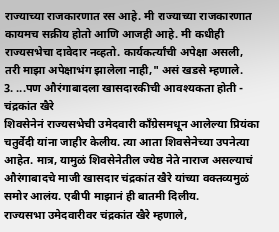राज्याच्या राजकारणात रस आहे. मी राज्याच्या राजकारणात कायमच सक्रीय होतो आणि आजही आहे. मी कधीही राज्यसभेचा दावेदार नव्हतो. कार्यकर्त्यांची अपेक्षा असली, तरी माझा अपेक्षाभंग झालेला नाही," असं खडसे म्हणाले.
3. ...पण औरंगाबादला खासदारकीची आवश्यकता होती - चंद्रकांत खैरे
शिवसेनेनं राज्यसभेची उमेदवारी काँग्रेसमधून आलेल्या प्रियंका चतुर्वेदी यांना जाहीर केलीय. त्या आता शिवसेनेच्या उपनेत्या आहेत. मात्र, यामुळं शिवसेनेतील ज्येष्ठ नेते नाराज असल्याचं औरंगाबादचे माजी खासदार चंद्रकांत खैरे यांच्या वक्तव्यमुळं समोर आलंय. एबीपी माझानं ही बातमी दिलीय.
राज्यसभा उमेदवारीवर चंद्रकांत खैरे म्हणाले,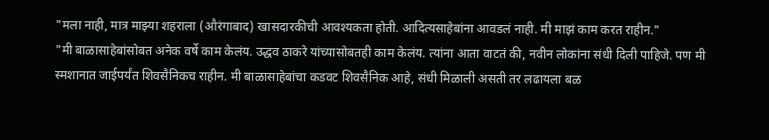"मला नाही, मात्र माझ्या शहराला (औरंगाबाद) खासदारकीची आवश्यकता होती. आदित्यसाहेबांना आवडलं नाही. मी माझं काम करत राहीन."
"मी बाळासाहेबांसोबत अनेक वर्षे काम केलंय. उद्धव ठाकरे यांच्यासोबतही काम केलंय. त्यांना आता वाटतं की, नवीन लोकांना संधी दिली पाहिजे. पण मी स्मशानात जाईपर्यंत शिवसैनिकच राहीन. मी बाळासाहेबांचा कडवट शिवसैनिक आहे, संधी मिळाली असती तर लढायला बळ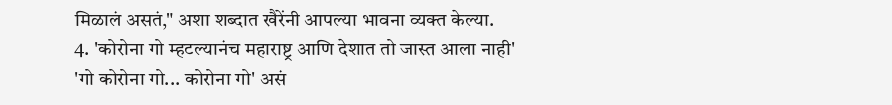मिळालं असतं," अशा शब्दात खैरेंनी आपल्या भावना व्यक्त केल्या.
4. 'कोरोना गो म्हटल्यानंच महाराष्ट्र आणि देशात तो जास्त आला नाही'
'गो कोरोना गो... कोरोना गो' असं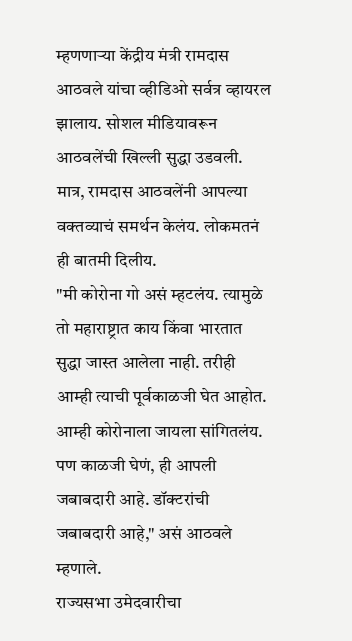म्हणणाऱ्या केंद्रीय मंत्री रामदास आठवले यांचा व्हीडिओ सर्वत्र व्हायरल झालाय. सोशल मीडियावरून आठवलेंची खिल्ली सुद्धा उडवली. मात्र, रामदास आठवलेंनी आपल्या वक्तव्याचं समर्थन केलंय. लोकमतनं ही बातमी दिलीय.
"मी कोरोना गो असं म्हटलंय. त्यामुळे तो महाराष्ट्रात काय किंवा भारतात सुद्धा जास्त आलेला नाही. तरीही आम्ही त्याची पूर्वकाळजी घेत आहोत. आम्ही कोरोनाला जायला सांगितलंय. पण काळजी घेणं, ही आपली जबाबदारी आहे. डॉक्टरांची जबाबदारी आहे," असं आठवले म्हणाले.
राज्यसभा उमेदवारीचा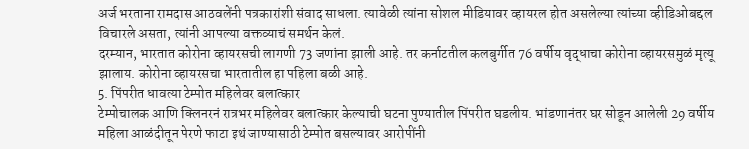अर्ज भरताना रामदास आठवलेंनी पत्रकारांशी संवाद साधला. त्यावेळी त्यांना सोशल मीडियावर व्हायरल होत असलेल्या त्यांच्या व्हीडिओबद्दल विचारले असता, त्यांनी आपल्या वक्तव्याचं समर्थन केलं.
दरम्यान, भारतात कोरोना व्हायरसची लागणी 73 जणांना झाली आहे. तर कर्नाटतील कलबुर्गीत 76 वर्षीय वृद्धाचा कोरोना व्हायरसमुळं मृत्यू झालाय. कोरोना व्हायरसचा भारतातील हा पहिला बळी आहे.
5. पिंपरीत धावत्या टेम्पोत महिलेवर बलात्कार
टेम्पोचालक आणि क्लिनरनं रात्रभर महिलेवर बलात्कार केल्याची घटना पुण्यातील पिंपरीत घडलीय. भांडणानंतर घर सोडून आलेली 29 वर्षीय महिला आळंदीतून पेरणे फाटा इथं जाण्यासाठी टेम्पोत बसल्यावर आरोपींनी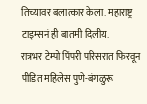तिच्यावर बलात्कार केला. महाराष्ट्र टाइम्सनं ही बातमी दिलीय.
रात्रभर टेम्पो पिंपरी परिसरात फिरवून पीडित महिलेस पुणे-बंगळुरू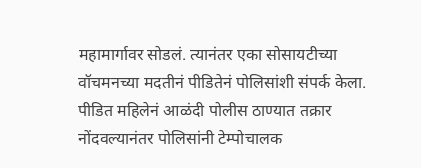महामार्गावर सोडलं. त्यानंतर एका सोसायटीच्या वॉचमनच्या मदतीनं पीडितेनं पोलिसांशी संपर्क केला.
पीडित महिलेनं आळंदी पोलीस ठाण्यात तक्रार नोंदवल्यानंतर पोलिसांनी टेम्पोचालक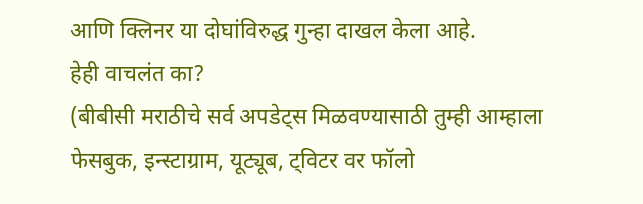आणि क्लिनर या दोघांविरुद्ध गुन्हा दाखल केला आहे.
हेही वाचलंत का?
(बीबीसी मराठीचे सर्व अपडेट्स मिळवण्यासाठी तुम्ही आम्हाला फेसबुक, इन्स्टाग्राम, यूट्यूब, ट्विटर वर फॉलो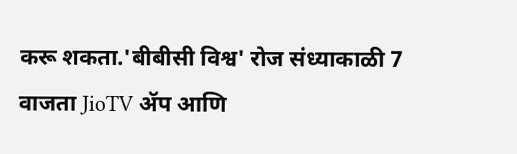करू शकता.'बीबीसी विश्व' रोज संध्याकाळी 7 वाजता JioTV ॲप आणि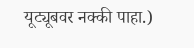यूट्यूबवर नक्की पाहा.)